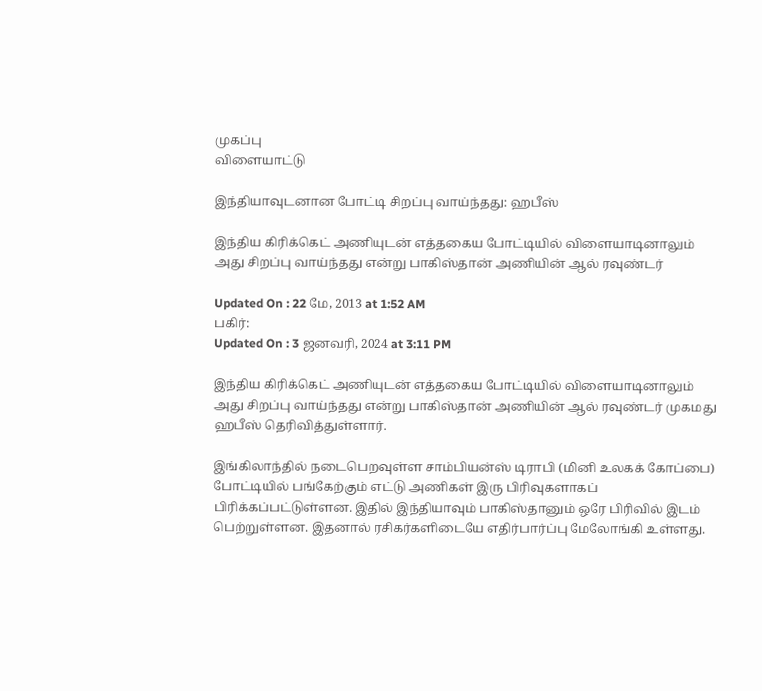முகப்பு
விளையாட்டு

இந்தியாவுடனான போட்டி சிறப்பு வாய்ந்தது: ஹபீஸ்

இந்திய கிரிக்கெட் அணியுடன் எத்தகைய போட்டியில் விளையாடினாலும் அது சிறப்பு வாய்ந்தது என்று பாகிஸ்தான் அணியின் ஆல் ரவுண்டர்

Updated On : 22 மே, 2013 at 1:52 AM
பகிர்:
Updated On : 3 ஜனவரி, 2024 at 3:11 PM

இந்திய கிரிக்கெட் அணியுடன் எத்தகைய போட்டியில் விளையாடினாலும் அது சிறப்பு வாய்ந்தது என்று பாகிஸ்தான் அணியின் ஆல் ரவுண்டர் முகமது ஹபீஸ் தெரிவித்துள்ளார்.

இங்கிலாந்தில் நடைபெறவுள்ள சாம்பியன்ஸ் டிராபி (மினி உலகக் கோப்பை) போட்டியில் பங்கேற்கும் எட்டு அணிகள் இரு பிரிவுகளாகப் பிரிக்கப்பட்டுள்ளன. இதில் இந்தியாவும் பாகிஸ்தானும் ஒரே பிரிவில் இடம் பெற்றுள்ளன. இதனால் ரசிகர்களிடையே எதிர்பார்ப்பு மேலோங்கி உள்ளது.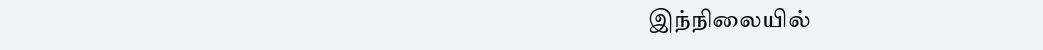இந்நிலையில்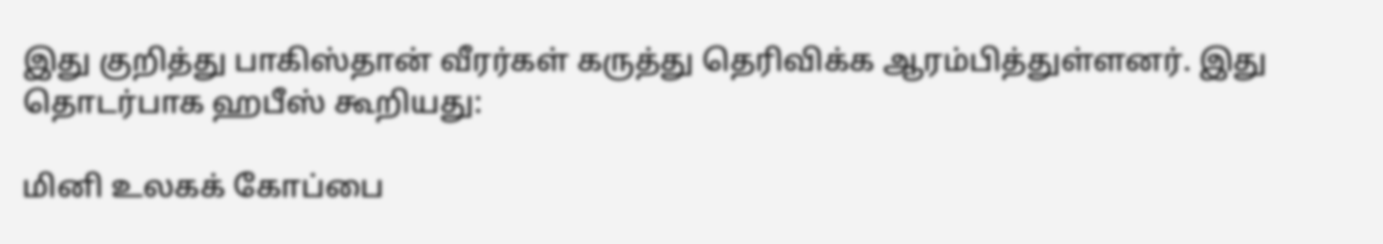இது குறித்து பாகிஸ்தான் வீரர்கள் கருத்து தெரிவிக்க ஆரம்பித்துள்ளனர். இது தொடர்பாக ஹபீஸ் கூறியது:

மினி உலகக் கோப்பை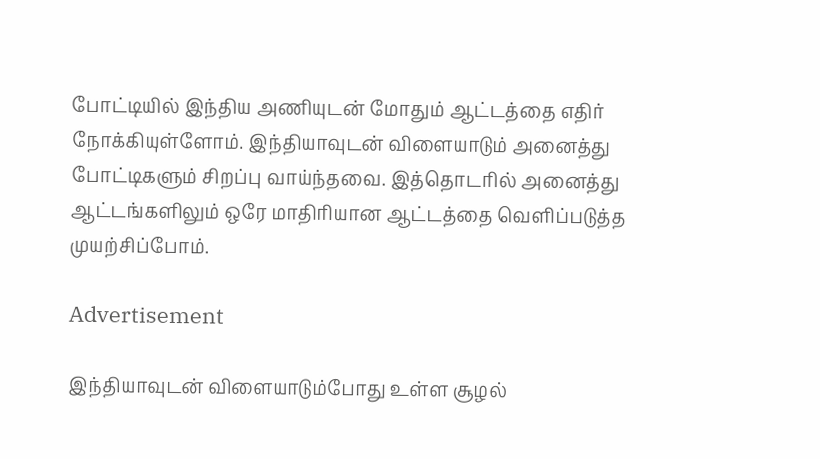போட்டியில் இந்திய அணியுடன் மோதும் ஆட்டத்தை எதிர் நோக்கியுள்ளோம். இந்தியாவுடன் விளையாடும் அனைத்து போட்டிகளும் சிறப்பு வாய்ந்தவை. இத்தொடரில் அனைத்து ஆட்டங்களிலும் ஒரே மாதிரியான ஆட்டத்தை வெளிப்படுத்த முயற்சிப்போம்.

Advertisement

இந்தியாவுடன் விளையாடும்போது உள்ள சூழல்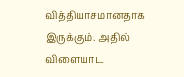வித்தியாசமானதாக இருக்கும். அதில் விளையாட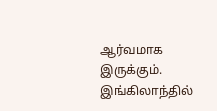ஆர்வமாக இருக்கும். இங்கிலாந்தில்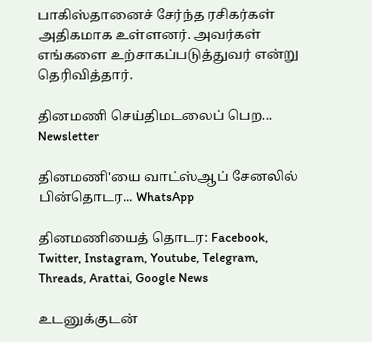பாகிஸ்தானைச் சேர்ந்த ரசிகர்கள் அதிகமாக உள்ளனர். அவர்கள் எங்களை உற்சாகப்படுத்துவர் என்று தெரிவித்தார்.

தினமணி செய்திமடலைப் பெற... Newsletter

தினமணி'யை வாட்ஸ்ஆப் சேனலில் பின்தொடர... WhatsApp

தினமணியைத் தொடர: Facebook, Twitter, Instagram, Youtube, Telegram, Threads, Arattai, Google News

உடனுக்குடன்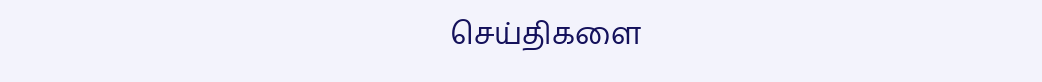செய்திகளை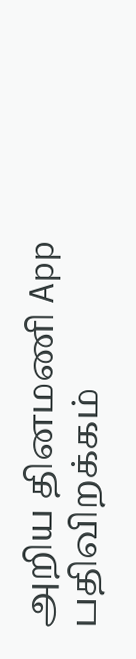அறிய தினமணி App பதிவிறக்கம்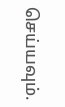செய்யவும்.